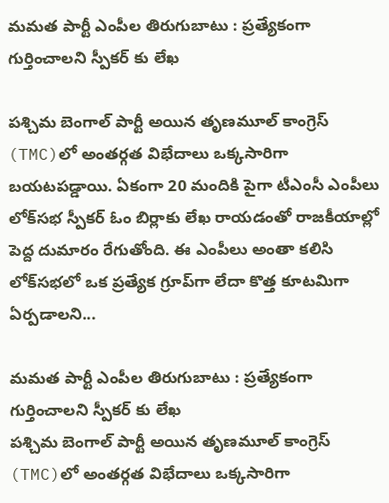మమత పార్టీ ఎంపీల తిరుగుబాటు : ప్రత్యేకంగా గుర్తించాలని స్పీకర్ కు లేఖ

పశ్చిమ బెంగాల్ పార్టీ అయిన తృణమూల్ కాంగ్రెస్ (TMC)లో అంతర్గత విభేదాలు ఒక్కసారిగా బయటపడ్డాయి. ఏకంగా 20 మందికి పైగా టీఎంసీ ఎంపీలు లోక్‌సభ స్పీకర్ ఓం బిర్లాకు లేఖ రాయడంతో రాజకీయాల్లో పెద్ద దుమారం రేగుతోంది. ఈ ఎంపీలు అంతా కలిసి లోక్‌సభలో ఒక ప్రత్యేక గ్రూప్‌గా లేదా కొత్త కూటమిగా ఏర్పడాలని...

మమత పార్టీ ఎంపీల తిరుగుబాటు : ప్రత్యేకంగా గుర్తించాలని స్పీకర్ కు లేఖ
పశ్చిమ బెంగాల్ పార్టీ అయిన తృణమూల్ కాంగ్రెస్ (TMC)లో అంతర్గత విభేదాలు ఒక్కసారిగా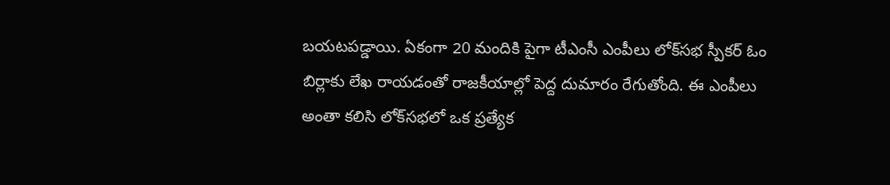బయటపడ్డాయి. ఏకంగా 20 మందికి పైగా టీఎంసీ ఎంపీలు లోక్‌సభ స్పీకర్ ఓం బిర్లాకు లేఖ రాయడంతో రాజకీయాల్లో పెద్ద దుమారం రేగుతోంది. ఈ ఎంపీలు అంతా కలిసి లోక్‌సభలో ఒక ప్రత్యేక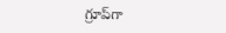గ్రూప్‌గా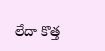లేదా కొత్త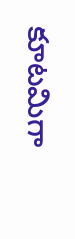కూటమిగా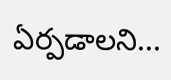ఏర్పడాలని...